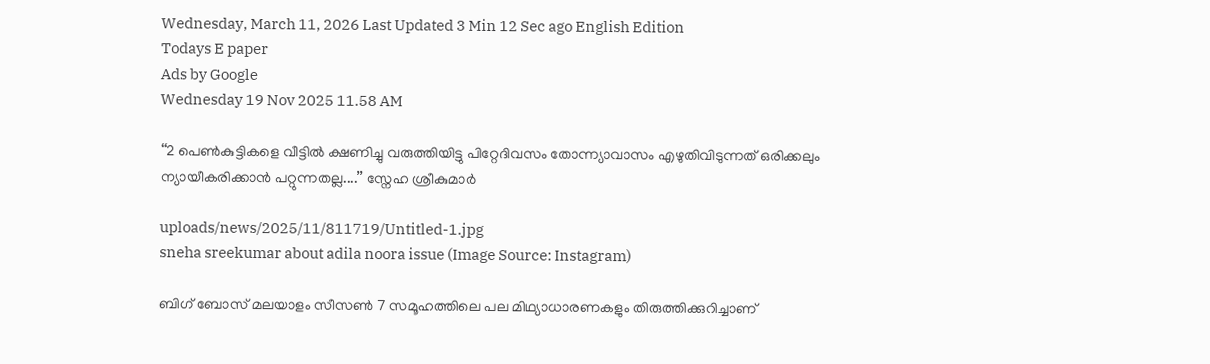Wednesday, March 11, 2026 Last Updated 3 Min 12 Sec ago English Edition
Todays E paper
Ads by Google
Wednesday 19 Nov 2025 11.58 AM

‘‘2 പെണ്‍കുട്ടികളെ വീട്ടില്‍ ക്ഷണിച്ചു വരുത്തിയിട്ടു പിറ്റേദിവസം തോന്ന്യാവാസം എഴുതിവിടുന്നത് ഒരിക്കലും ന്യായീകരിക്കാന്‍ പറ്റുന്നതല്ല....’’ സ്നേഹ ശ്രീകുമാര്‍

uploads/news/2025/11/811719/Untitled-1.jpg
sneha sreekumar about adila noora issue (Image Source: Instagram)

ബിഗ് ബോസ് മലയാളം സീസണ്‍ 7 സമൂഹത്തിലെ പല മിഥ്യാധാരണകളും തിരുത്തിക്കുറിച്ചാണ്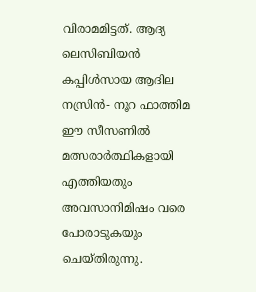വിരാമമിട്ടത്. ആദ്യ ലെസിബിയന്‍ കപ്പിള്‍സായ ആദില നസ്രിന്‍- നൂറ ഫാത്തിമ ഈ സീസണില്‍ മത്സരാര്‍ത്ഥികളായി എത്തിയതും അവസാനിമിഷം വരെ പോരാടുകയും ചെയ്തിരുന്നു.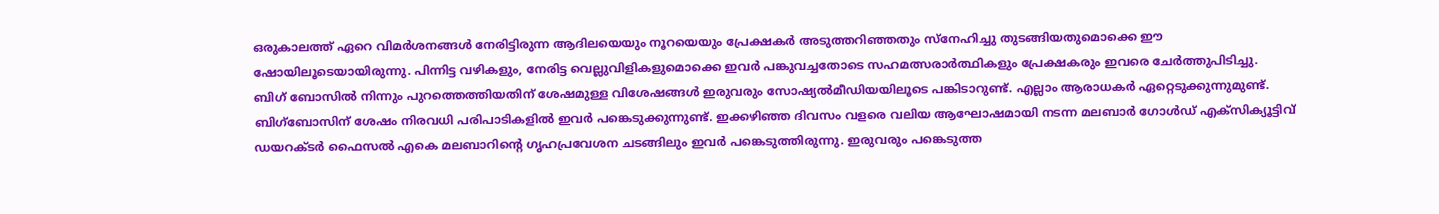ഒരുകാലത്ത് ഏറെ വിമര്‍ശനങ്ങള്‍ നേരിട്ടിരുന്ന ആദിലയെയും നൂറയെയും പ്രേക്ഷകര്‍ അടുത്തറിഞ്ഞതും സ്നേഹിച്ചു തുടങ്ങിയതുമൊക്കെ ഈ ഷോയിലൂടെയായിരുന്നു. പിന്നിട്ട വഴികളും, നേരിട്ട വെല്ലുവിളികളുമൊക്കെ ഇവര്‍ പങ്കുവച്ചതോടെ സഹമത്സരാര്‍ത്ഥികളും പ്രേക്ഷകരും ഇവരെ ചേര്‍ത്തുപിടിച്ചു.
ബിഗ് ബോസില്‍ നിന്നും പുറത്തെത്തിയതിന് ശേഷമുള്ള വിശേഷങ്ങള്‍ ഇരുവരും സോഷ്യല്‍മീഡിയയിലൂടെ പങ്കിടാറുണ്ട്. എല്ലാം ആരാധകര്‍ ഏറ്റെടുക്കുന്നുമുണ്ട്. ബിഗ്‌ബോസിന്‌ ശേഷം നിരവധി പരിപാടികളില്‍ ഇവർ പങ്കെടുക്കുന്നുണ്ട്. ഇക്കഴിഞ്ഞ ദിവസം വളരെ വലിയ ആഘോഷമായി നടന്ന മലബാർ ഗോള്‍ഡ് എക്സിക്യൂട്ടിവ് ഡയറക്ടർ ഫൈസല്‍ എകെ മലബാറിന്റെ ഗൃഹപ്രവേശന ചടങ്ങിലും ഇവര്‍ പങ്കെടുത്തിരുന്നു. ഇരുവരും പങ്കെടുത്ത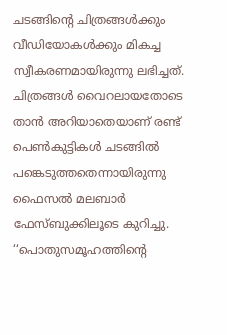ചടങ്ങിന്റെ ചിത്രങ്ങള്‍ക്കും വീഡിയോകള്‍ക്കും മികച്ച സ്വീകരണമായിരുന്നു ലഭിച്ചത്.
ചിത്രങ്ങള്‍ വൈറലായതോടെ താന്‍ അറിയാതെയാണ് രണ്ട് പെണ്‍കുട്ടികള്‍ ചടങ്ങില്‍ പങ്കെടുത്തതെന്നായിരുന്നു ഫൈസല്‍ മലബാര്‍ ഫേസ്ബുക്കിലൂടെ കുറിച്ചു. ‘‘പൊതുസമൂഹത്തിന്റെ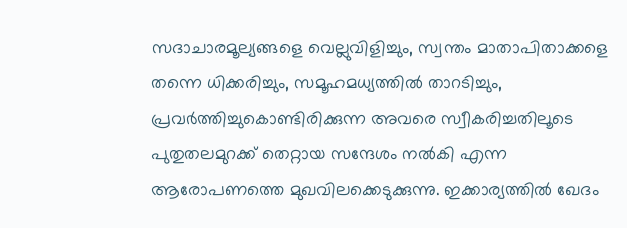സദാചാരമൂല്യങ്ങളെ വെല്ലുവിളിച്ചും, സ്വന്തം മാതാപിതാക്കളെ തന്നെ ധിക്കരിച്ചും, സമൂഹമധ്യത്തില്‍ താറടിച്ചും, പ്രവര്‍ത്തിച്ചുകൊണ്ടിരിക്കുന്ന അവരെ സ്വീകരിച്ചതിലൂടെ പുതുതലമുറക്ക് തെറ്റായ സന്ദേശം നല്‍കി എന്ന ആരോപണത്തെ മുഖവിലക്കെടുക്കുന്നു. ഇക്കാര്യത്തില്‍ ഖേദം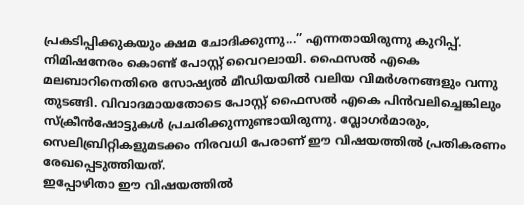പ്രകടിപ്പിക്കുകയും ക്ഷമ ചോദിക്കുന്നു...’’ എന്നതായിരുന്നു കുറിപ്പ്. നിമിഷനേരം കൊണ്ട് പോസ്റ്റ് വൈറലായി. ഫൈസല്‍ എകെ മലബാറിനെതിരെ സോഷ്യല്‍ മീഡിയയില്‍ വലിയ വിമർശനങ്ങളും വന്നു തുടങ്ങി. വിവാദമായതോടെ പോസ്റ്റ് ഫൈസല്‍ എകെ പിന്‍വലിച്ചെങ്കിലും സ്‌ക്രീന്‍ഷോട്ടുകള്‍ പ്രചരിക്കുന്നുണ്ടായിരുന്നു. വ്ലോഗര്‍മാരും, സെലിബ്രിറ്റികളുമടക്കം നിരവധി പേരാണ് ഈ വിഷയത്തില്‍ പ്രതികരണം രേഖപ്പെടുത്തിയത്.
ഇപ്പോഴിതാ ഈ വിഷയത്തില്‍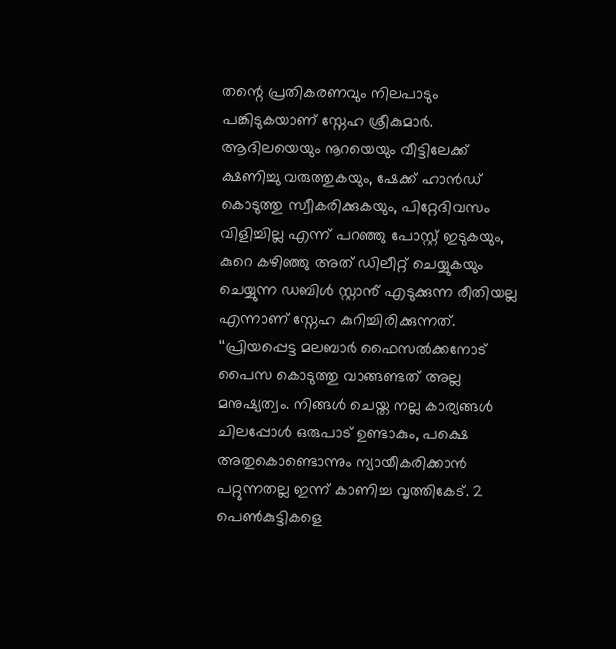തന്റെ പ്രതികരണവും നിലപാടും പങ്കിടുകയാണ് സ്നേഹ ശ്രീകുമാര്‍. ആദിലയെയും നൂറയെയും വീട്ടിലേക്ക് ക്ഷണിച്ചു വരുത്തുകയും, ഷേക്ക്‌ ഹാൻഡ് കൊടുത്തു സ്വീകരിക്കുകയും, പിറ്റേദിവസം വിളിച്ചില്ല എന്ന് പറഞ്ഞു പോസ്റ്റ്‌ ഇടുകയും, കുറെ കഴിഞ്ഞു അത് ഡിലീറ്റ് ചെയ്യുകയും ചെയ്യുന്ന ഡബിള്‍ സ്റ്റാൻ‍് എടുക്കുന്ന രീതിയല്ല എന്നാണ് സ്നേഹ കുറിച്ചിരിക്കുന്നത്.
‘‘പ്രിയപ്പെട്ട മലബാർ ഫൈസല്‍ക്കനോട് പൈസ കൊടുത്തു വാങ്ങണ്ടത് അല്ല മനുഷ്യത്വം. നിങ്ങള്‍ ചെയ്ത നല്ല കാര്യങ്ങള്‍ ചിലപ്പോള്‍ ഒരുപാട് ഉണ്ടാകും, പക്ഷെ അതുകൊണ്ടൊന്നും ന്യായീകരിക്കാൻ പറ്റുന്നതല്ല ഇന്ന് കാണിച്ച വൃത്തികേട്. 2 പെണ്‍കുട്ടികളെ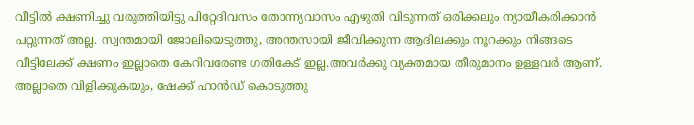വീട്ടില്‍ ക്ഷണിച്ചു വരുത്തിയിട്ടു പിറ്റേദിവസം തോന്ന്യവാസം എഴുതി വിടുന്നത് ഒരിക്കലും ന്യായീകരിക്കാൻ പറ്റുന്നത് അല്ല. സ്വന്തമായി ജോലിയെടുത്തു, അന്തസായി ജീവിക്കുന്ന ആദിലക്കും നൂറക്കും നിങ്ങടെ വീട്ടിലേക്ക് ക്ഷണം ഇല്ലാതെ കേറിവരേണ്ട ഗതികേട് ഇല്ല.അവർക്കു വ്യക്തമായ തീരുമാനം ഉള്ളവർ ആണ്. അല്ലാതെ വിളിക്കുകയും, ഷേക്ക്‌ ഹാൻഡ് കൊടുത്തു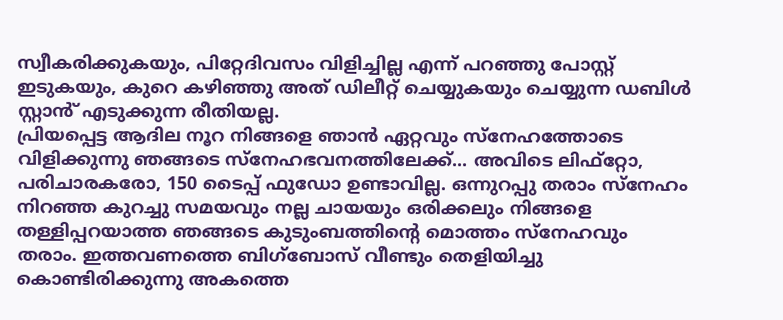സ്വീകരിക്കുകയും, പിറ്റേദിവസം വിളിച്ചില്ല എന്ന് പറഞ്ഞു പോസ്റ്റ്‌ ഇടുകയും, കുറെ കഴിഞ്ഞു അത് ഡിലീറ്റ് ചെയ്യുകയും ചെയ്യുന്ന ഡബിള്‍ സ്റ്റാൻ‍് എടുക്കുന്ന രീതിയല്ല.
പ്രിയപ്പെട്ട ആദില നൂറ നിങ്ങളെ ഞാൻ ഏറ്റവും സ്നേഹത്തോടെ വിളിക്കുന്നു ഞങ്ങടെ സ്നേഹഭവനത്തിലേക്ക്... അവിടെ ലിഫ്റ്റോ, പരിചാരകരോ, 150 ടൈപ്പ് ഫുഡോ ഉണ്ടാവില്ല. ഒന്നുറപ്പു തരാം സ്നേഹം നിറഞ്ഞ കുറച്ചു സമയവും നല്ല ചായയും ഒരിക്കലും നിങ്ങളെ തള്ളിപ്പറയാത്ത ഞങ്ങടെ കുടുംബത്തിന്റെ മൊത്തം സ്നേഹവും തരാം. ഇത്തവണത്തെ ബിഗ്‌ബോസ് വീണ്ടും തെളിയിച്ചു കൊണ്ടിരിക്കുന്നു അകത്തെ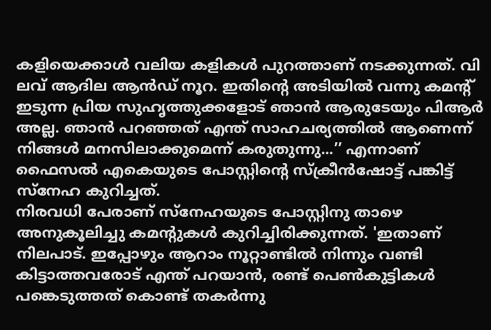കളിയെക്കാള്‍ വലിയ കളികള്‍ പുറത്താണ് നടക്കുന്നത്. വി ലവ് ആദില ആൻഡ് നൂറ. ഇതിന്റെ അടിയില്‍ വന്നു കമന്റ് ഇടുന്ന പ്രിയ സുഹൃത്തുക്കളോട് ഞാൻ ആരുടേയും പിആർ അല്ല. ഞാൻ പറഞ്ഞത് എന്ത് സാഹചര്യത്തില്‍ ആണെന്ന് നിങ്ങള്‍ മനസിലാക്കുമെന്ന് കരുതുന്നു...’’ എന്നാണ് ഫൈസല്‍ എകെയുടെ പോസ്റ്റിന്റെ സ്ക്രീന്‍ഷോട്ട് പങ്കിട്ട് സ്നേഹ കുറിച്ചത്.
നിരവധി പേരാണ് സ്നേഹയുടെ പോസ്റ്റിനു താഴെ അനുകൂലിച്ചു കമന്റുകൾ കുറിച്ചിരിക്കുന്നത്. 'ഇതാണ് നിലപാട്. ഇപ്പോഴും ആറാം നൂറ്റാണ്ടില്‍ നിന്നും വണ്ടി കിട്ടാത്തവരോട് എന്ത് പറയാൻ, രണ്ട് പെണ്‍കുട്ടികള്‍ പങ്കെടുത്തത് കൊണ്ട് തകർന്നു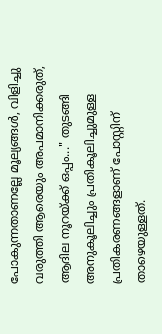പോകുന്നതാണല്ലേ മൂല്യങ്ങള്‍, വിളിച്ചു വരുത്തി ആരെയും അപമാനിക്കരുത്, ആദില നൂറയ്ക്ക് ഒപ്പം..." തുടങ്ങി അനുകൂലിച്ചും പ്രതികൂലിച്ചുമുള്ള പ്രതികരണങ്ങളാണ് പോസ്റ്റിന് താഴെയുള്ളത്.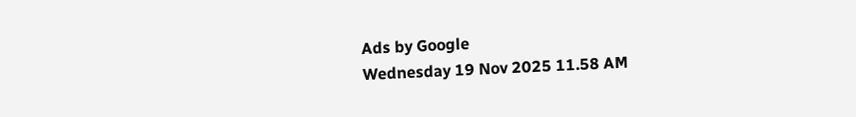Ads by Google
Wednesday 19 Nov 2025 11.58 AM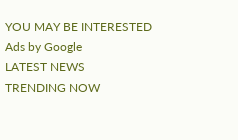YOU MAY BE INTERESTED
Ads by Google
LATEST NEWS
TRENDING NOW